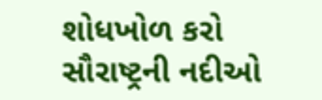શોધખોળ કરો
સૌરાષ્ટ્રની નદીઓ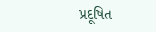પ્રદૂષિત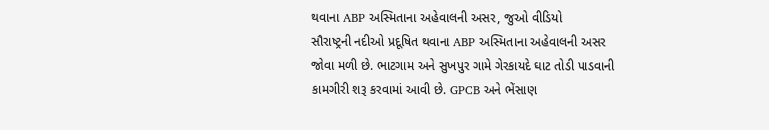થવાના ABP અસ્મિતાના અહેવાલની અસર, જુઓ વીડિયો
સૌરાષ્ટ્રની નદીઓ પ્રદૂષિત થવાના ABP અસ્મિતાના અહેવાલની અસર જોવા મળી છે. ભાટગામ અને સુખપુર ગામે ગેરકાયદે ઘાટ તોડી પાડવાની કામગીરી શરૂ કરવામાં આવી છે. GPCB અને ભેંસાણ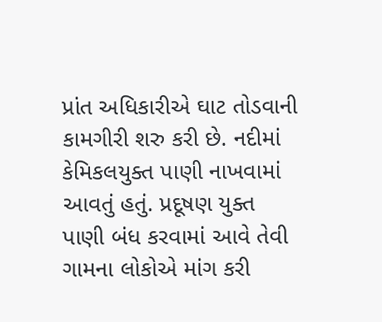પ્રાંત અધિકારીએ ઘાટ તોડવાની કામગીરી શરુ કરી છે. નદીમાં કેમિકલયુક્ત પાણી નાખવામાં આવતું હતું. પ્રદૂષણ યુક્ત પાણી બંધ કરવામાં આવે તેવી ગામના લોકોએ માંગ કરી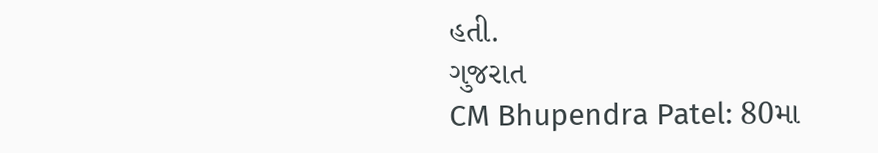હતી.
ગુજરાત
CM Bhupendra Patel: 80મા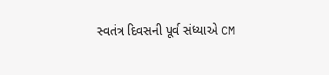સ્વતંત્ર દિવસની પૂર્વ સંધ્યાએ CM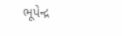ભૂપેન્દ્ર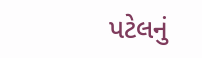પટેલનું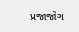પ્રજાજોગ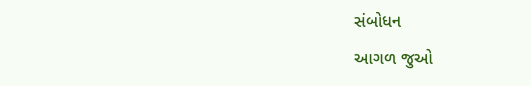સંબોધન
આગળ જુઓ